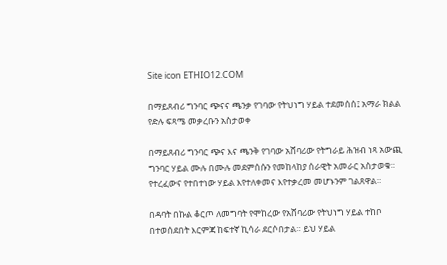Site icon ETHIO12.COM

በማይጸብሪ ግንባር ጭናና ጫንቃ የገባው የትህነግ ሃይል ተደመሰሰ፤ አማራ ክልል የድሉ ፍጻሜ መቃረቡን አስታወቀ

በማይጸብሪ ግንባር ጭና እና ጫንቅ የገባው አሸባሪው የትግራይ ሕዝብ ነጻ አውጪ ግንባር ሃይል ሙሉ በሙሉ መደምሰሱን የመከላከያ ሰራዊት አመራር አስታወቁ። የተረፈውና የተበተነው ሃይል እየተለቀመና እየተቃረመ መሆኑንም ገልጸዋል።

በዳባት በኩል ቆርጦ ለመግባት የሞከረው የአሸባሪው የትህነግ ሃይል ተከቦ በተወሰደበት እርምጃ ከፍተኛ ኪሳራ ደርሶበታል። ይህ ሃይል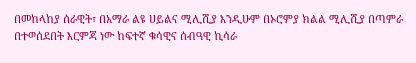በመከላከያ ሰራዊት፣ በአማራ ልዩ ሀይልና ሚሊሺያ እንዲሁም በኦሮምያ ክልል ሚሊሺያ በጣምራ በተወሰደበት እርምጃ ነው ከፍተኛ ቁሳዊና ሰብዓዊ ኪሳራ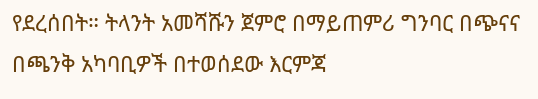የደረሰበት። ትላንት አመሻሹን ጀምሮ በማይጠምሪ ግንባር በጭናና በጫንቅ አካባቢዎች በተወሰደው እርምጃ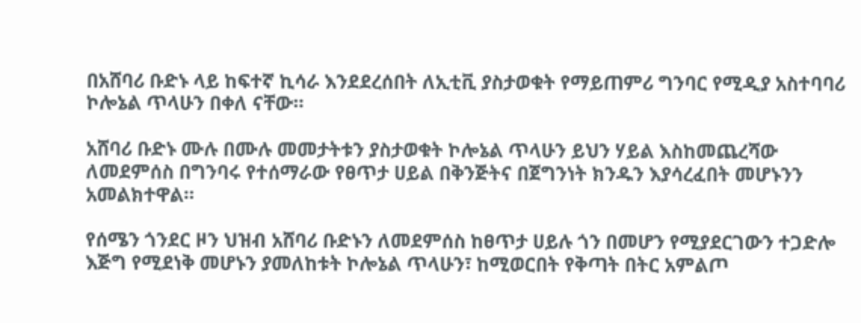በአሸባሪ ቡድኑ ላይ ከፍተኛ ኪሳራ እንደደረሰበት ለኢቲቪ ያስታወቁት የማይጠምሪ ግንባር የሚዲያ አስተባባሪ ኮሎኔል ጥላሁን በቀለ ናቸው።

አሸባሪ ቡድኑ ሙሉ በሙሉ መመታትቱን ያስታወቁት ኮሎኔል ጥላሁን ይህን ሃይል እስከመጨረሻው ለመደምሰስ በግንባሩ የተሰማራው የፀጥታ ሀይል በቅንጅትና በጀግንነት ክንዱን እያሳረፈበት መሆኑንን አመልክተዋል።

የሰሜን ጎንደር ዞን ህዝብ አሸባሪ ቡድኑን ለመደምሰስ ከፀጥታ ሀይሉ ጎን በመሆን የሚያደርገውን ተጋድሎ እጅግ የሚደነቅ መሆኑን ያመለከቱት ኮሎኔል ጥላሁን፣ ከሚወርበት የቅጣት በትር አምልጦ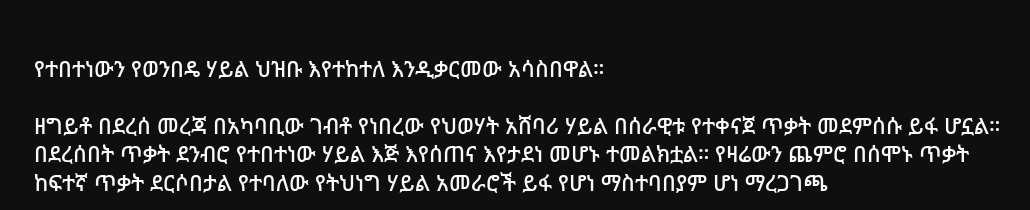የተበተነውን የወንበዴ ሃይል ህዝቡ እየተከተለ እንዲቃርመው አሳስበዋል።

ዘግይቶ በደረሰ መረጃ በአካባቢው ገብቶ የነበረው የህወሃት አሸባሪ ሃይል በሰራዊቱ የተቀናጀ ጥቃት መደምሰሱ ይፋ ሆኗል። በደረሰበት ጥቃት ደንብሮ የተበተነው ሃይል እጅ እየሰጠና እየታደነ መሆኑ ተመልክቷል። የዛሬውን ጨምሮ በሰሞኑ ጥቃት ከፍተኛ ጥቃት ደርሶበታል የተባለው የትህነግ ሃይል አመራሮች ይፋ የሆነ ማስተባበያም ሆነ ማረጋገጫ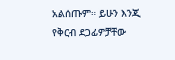አልሰጡም። ይሁን እንጂ የቅርብ ደጋፊዎቻቸው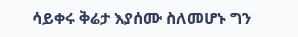ሳይቀሩ ቅሬታ እያሰሙ ስለመሆኑ ግን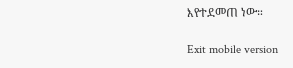እየተደመጠ ነው።

Exit mobile version